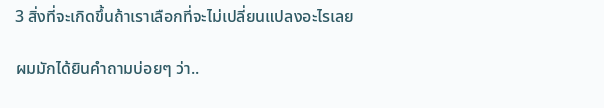3 สิ่งที่จะเกิดขึ้นถ้าเราเลือกที่จะไม่เปลี่ยนแปลงอะไรเลย

ผมมักได้ยินคำถามบ่อยๆ ว่า..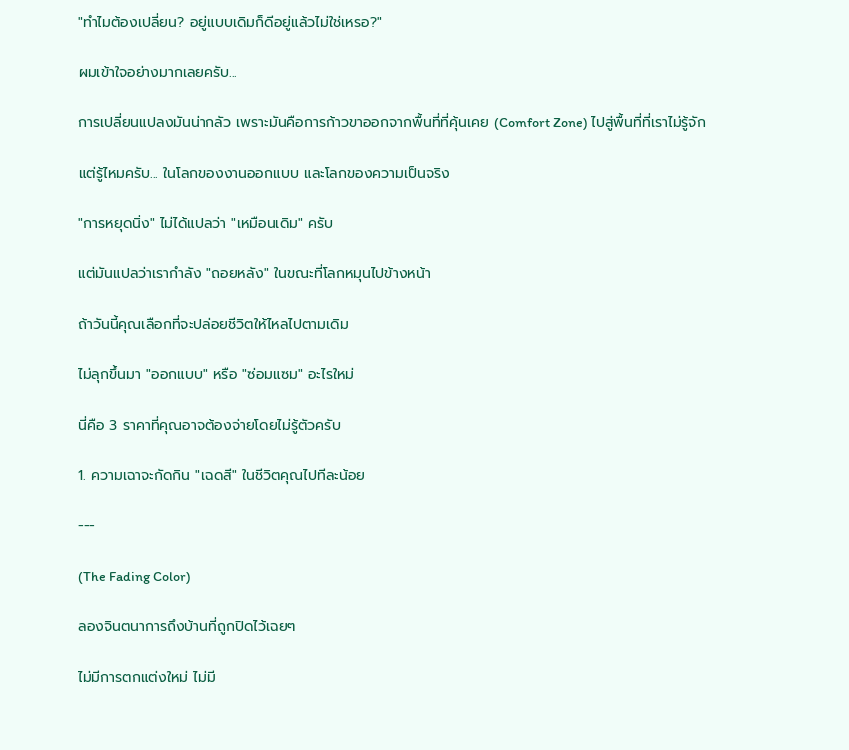"ทำไมต้องเปลี่ยน? อยู่แบบเดิมก็ดีอยู่แล้วไม่ใช่เหรอ?"

ผมเข้าใจอย่างมากเลยครับ...

การเปลี่ยนแปลงมันน่ากลัว เพราะมันคือการก้าวขาออกจากพื้นที่ที่คุ้นเคย (Comfort Zone) ไปสู่พื้นที่ที่เราไม่รู้จัก

แต่รู้ไหมครับ... ในโลกของงานออกแบบ และโลกของความเป็นจริง

"การหยุดนิ่ง" ไม่ได้แปลว่า "เหมือนเดิม" ครับ

แต่มันแปลว่าเรากำลัง "ถอยหลัง" ในขณะที่โลกหมุนไปข้างหน้า

ถ้าวันนี้คุณเลือกที่จะปล่อยชีวิตให้ไหลไปตามเดิม

ไม่ลุกขึ้นมา "ออกแบบ" หรือ "ซ่อมแซม" อะไรใหม่

นี่คือ 3 ราคาที่คุณอาจต้องจ่ายโดยไม่รู้ตัวครับ

1. ความเฉาจะกัดกิน "เฉดสี" ในชีวิตคุณไปทีละน้อย

---

(The Fading Color)

ลองจินตนาการถึงบ้านที่ถูกปิดไว้เฉยๆ

ไม่มีการตกแต่งใหม่ ไม่มี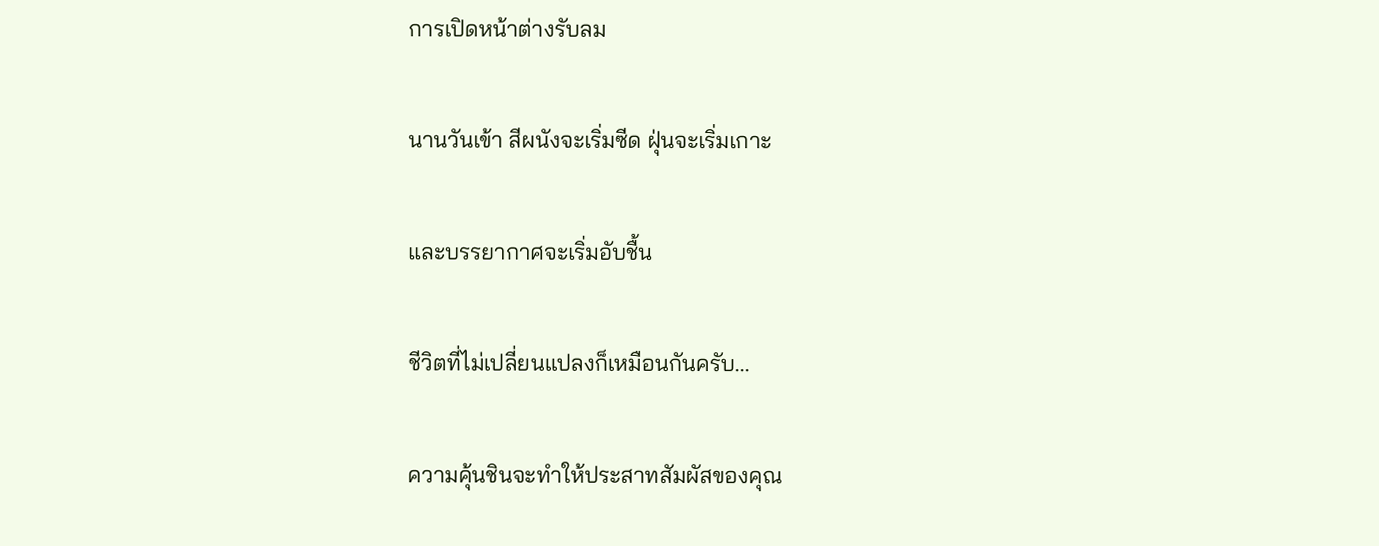การเปิดหน้าต่างรับลม

นานวันเข้า สีผนังจะเริ่มซีด ฝุ่นจะเริ่มเกาะ

และบรรยากาศจะเริ่มอับชื้น

ชีวิตที่ไม่เปลี่ยนแปลงก็เหมือนกันครับ...

ความคุ้นชินจะทำให้ประสาทสัมผัสของคุณ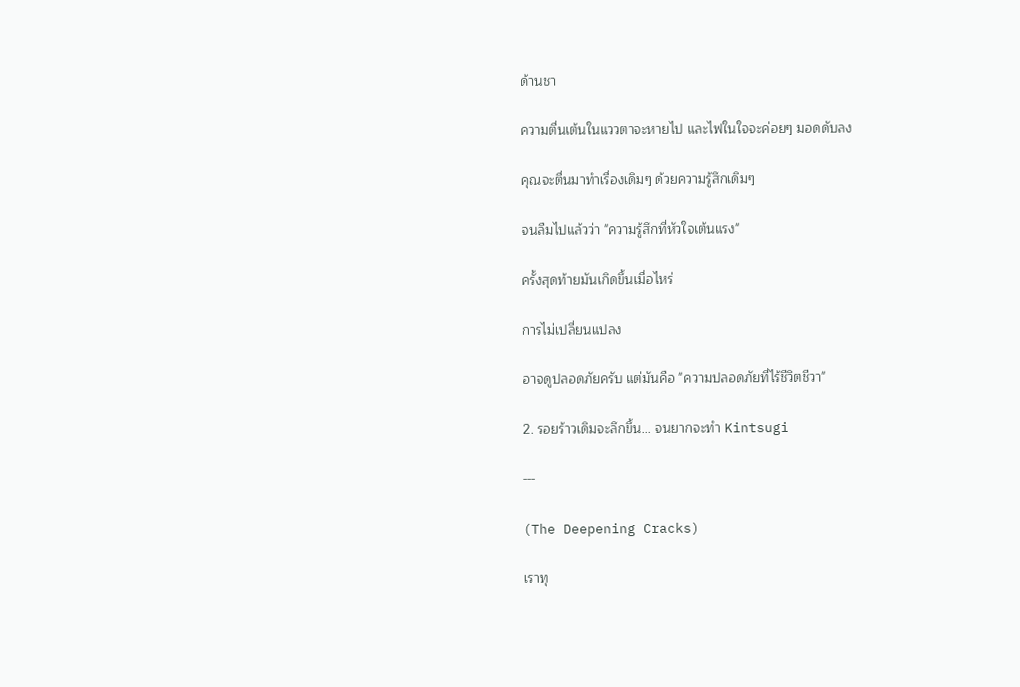ด้านชา

ความตื่นเต้นในแววตาจะหายไป และไฟในใจจะค่อยๆ มอดดับลง

คุณจะตื่นมาทำเรื่องเดิมๆ ด้วยความรู้สึกเดิมๆ

จนลืมไปแล้วว่า "ความรู้สึกที่หัวใจเต้นแรง"

ครั้งสุดท้ายมันเกิดขึ้นเมื่อไหร่

การไม่เปลี่ยนแปลง

อาจดูปลอดภัยครับ แต่มันคือ "ความปลอดภัยที่ไร้ชีวิตชีวา"

2. รอยร้าวเดิมจะลึกขึ้น... จนยากจะทำ Kintsugi

---

(The Deepening Cracks)

เราทุ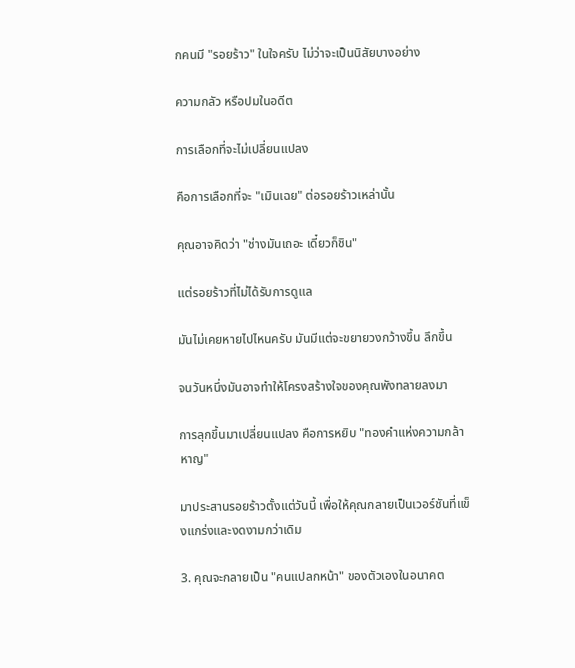กคนมี "รอยร้าว" ในใจครับ ไม่ว่าจะเป็นนิสัยบางอย่าง

ความกลัว หรือปมในอดีต

การเลือกที่จะไม่เปลี่ยนแปลง

คือการเลือกที่จะ "เมินเฉย" ต่อรอยร้าวเหล่านั้น

คุณอาจคิดว่า "ช่างมันเถอะ เดี๋ยวก็ชิน"

แต่รอยร้าวที่ไม่ได้รับการดูแล

มันไม่เคยหายไปไหนครับ มันมีแต่จะขยายวงกว้างขึ้น ลึกขึ้น

จนวันหนึ่งมันอาจทำให้โครงสร้างใจของคุณพังทลายลงมา

การลุกขึ้นมาเปลี่ยนแปลง คือการหยิบ "ทองคำแห่งความกล้าหาญ"

มาประสานรอยร้าวตั้งแต่วันนี้ เพื่อให้คุณกลายเป็นเวอร์ชันที่แข็งแกร่งและงดงามกว่าเดิม

3. คุณจะกลายเป็น "คนแปลกหน้า" ของตัวเองในอนาคต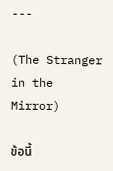---

(The Stranger in the Mirror)

ข้อนี้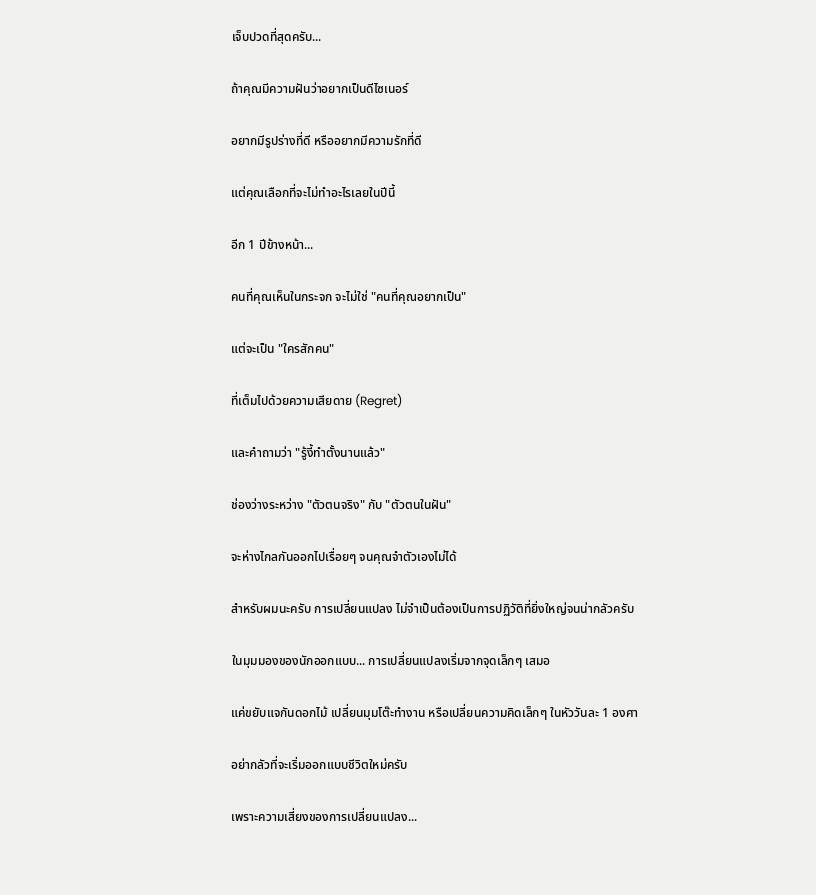เจ็บปวดที่สุดครับ...

ถ้าคุณมีความฝันว่าอยากเป็นดีไซเนอร์

อยากมีรูปร่างที่ดี หรืออยากมีความรักที่ดี

แต่คุณเลือกที่จะไม่ทำอะไรเลยในปีนี้

อีก 1 ปีข้างหน้า...

คนที่คุณเห็นในกระจก จะไม่ใช่ "คนที่คุณอยากเป็น"

แต่จะเป็น "ใครสักคน"

ที่เต็มไปด้วยความเสียดาย (Regret)

และคำถามว่า "รู้งี้ทำตั้งนานแล้ว"

ช่องว่างระหว่าง "ตัวตนจริง" กับ "ตัวตนในฝัน"

จะห่างไกลกันออกไปเรื่อยๆ จนคุณจำตัวเองไม่ได้

สำหรับผมนะครับ การเปลี่ยนแปลง ไม่จำเป็นต้องเป็นการปฏิวัติที่ยิ่งใหญ่จนน่ากลัวครับ

ในมุมมองของนักออกแบบ... การเปลี่ยนแปลงเริ่มจากจุดเล็กๆ เสมอ

แค่ขยับแจกันดอกไม้ เปลี่ยนมุมโต๊ะทำงาน หรือเปลี่ยนความคิดเล็กๆ ในหัววันละ 1 องศา

อย่ากลัวที่จะเริ่มออกแบบชีวิตใหม่ครับ

เพราะความเสี่ยงของการเปลี่ยนแปลง...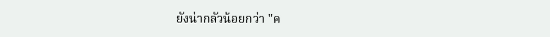ยังน่ากลัวน้อยกว่า "ค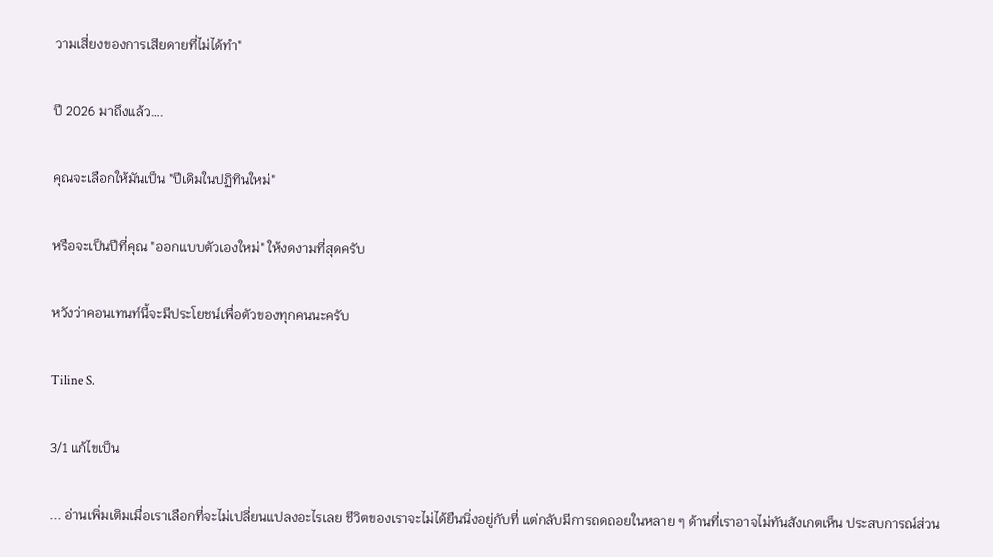วามเสี่ยงของการเสียดายที่ไม่ได้ทำ"

ปี 2026 มาถึงแล้ว….

คุณจะเลือกให้มันเป็น "ปีเดิมในปฏิทินใหม่"

หรือจะเป็นปีที่คุณ "ออกแบบตัวเองใหม่" ให้งดงามที่สุดครับ

หวังว่าคอนเทนท์นี้จะมีประโยชน์เพื่อตัวของทุกคนนะครับ

Tiline S.

3/1 แก้ไขเป็น

... อ่านเพิ่มเติมเมื่อเราเลือกที่จะไม่เปลี่ยนแปลงอะไรเลย ชีวิตของเราจะไม่ได้ยืนนิ่งอยู่กับที่ แต่กลับมีการถดถอยในหลาย ๆ ด้านที่เราอาจไม่ทันสังเกตเห็น ประสบการณ์ส่วน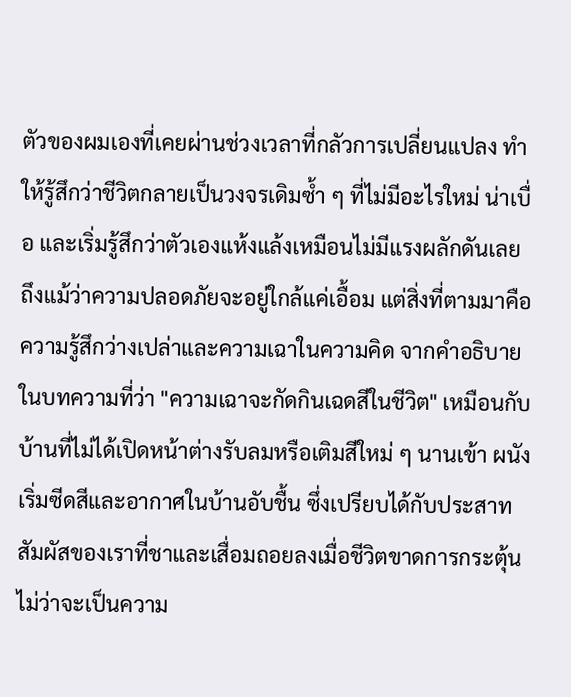ตัวของผมเองที่เคยผ่านช่วงเวลาที่กลัวการเปลี่ยนแปลง ทำให้รู้สึกว่าชีวิตกลายเป็นวงจรเดิมซ้ำ ๆ ที่ไม่มีอะไรใหม่ น่าเบื่อ และเริ่มรู้สึกว่าตัวเองแห้งแล้งเหมือนไม่มีแรงผลักดันเลย ถึงแม้ว่าความปลอดภัยจะอยู่ใกล้แค่เอื้อม แต่สิ่งที่ตามมาคือความรู้สึกว่างเปล่าและความเฉาในความคิด จากคำอธิบายในบทความที่ว่า "ความเฉาจะกัดกินเฉดสีในชีวิต" เหมือนกับบ้านที่ไม่ได้เปิดหน้าต่างรับลมหรือเติมสีใหม่ ๆ นานเข้า ผนังเริ่มซีดสีและอากาศในบ้านอับชื้น ซึ่งเปรียบได้กับประสาทสัมผัสของเราที่ชาและเสื่อมถอยลงเมื่อชีวิตขาดการกระตุ้น ไม่ว่าจะเป็นความ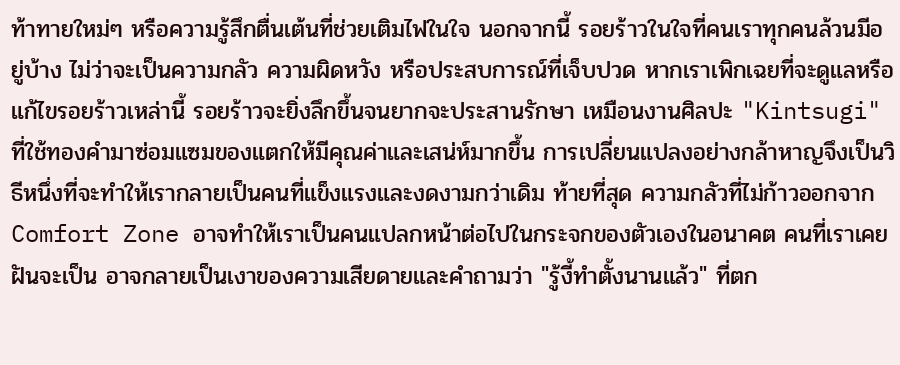ท้าทายใหม่ๆ หรือความรู้สึกตื่นเต้นที่ช่วยเติมไฟในใจ นอกจากนี้ รอยร้าวในใจที่คนเราทุกคนล้วนมีอยู่บ้าง ไม่ว่าจะเป็นความกลัว ความผิดหวัง หรือประสบการณ์ที่เจ็บปวด หากเราเพิกเฉยที่จะดูแลหรือแก้ไขรอยร้าวเหล่านี้ รอยร้าวจะยิ่งลึกขึ้นจนยากจะประสานรักษา เหมือนงานศิลปะ "Kintsugi" ที่ใช้ทองคำมาซ่อมแซมของแตกให้มีคุณค่าและเสน่ห์มากขึ้น การเปลี่ยนแปลงอย่างกล้าหาญจึงเป็นวิธีหนึ่งที่จะทำให้เรากลายเป็นคนที่แข็งแรงและงดงามกว่าเดิม ท้ายที่สุด ความกลัวที่ไม่ก้าวออกจาก Comfort Zone อาจทำให้เราเป็นคนแปลกหน้าต่อไปในกระจกของตัวเองในอนาคต คนที่เราเคยฝันจะเป็น อาจกลายเป็นเงาของความเสียดายและคำถามว่า "รู้งี้ทำตั้งนานแล้ว" ที่ตก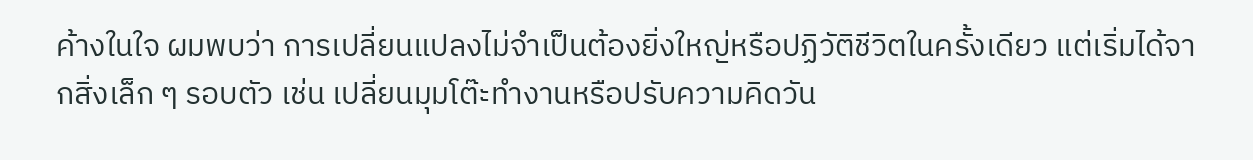ค้างในใจ ผมพบว่า การเปลี่ยนแปลงไม่จำเป็นต้องยิ่งใหญ่หรือปฏิวัติชีวิตในครั้งเดียว แต่เริ่มได้จากสิ่งเล็ก ๆ รอบตัว เช่น เปลี่ยนมุมโต๊ะทำงานหรือปรับความคิดวัน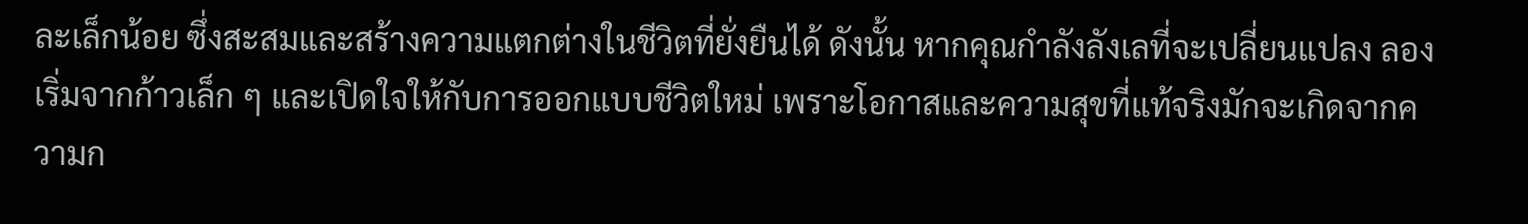ละเล็กน้อย ซึ่งสะสมและสร้างความแตกต่างในชีวิตที่ยั่งยืนได้ ดังนั้น หากคุณกำลังลังเลที่จะเปลี่ยนแปลง ลองเริ่มจากก้าวเล็ก ๆ และเปิดใจให้กับการออกแบบชีวิตใหม่ เพราะโอกาสและความสุขที่แท้จริงมักจะเกิดจากความก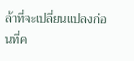ล้าที่จะเปลี่ยนแปลงก่อนที่ค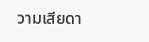วามเสียดา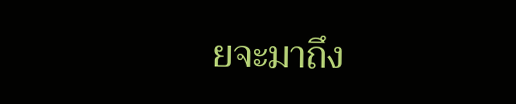ยจะมาถึง